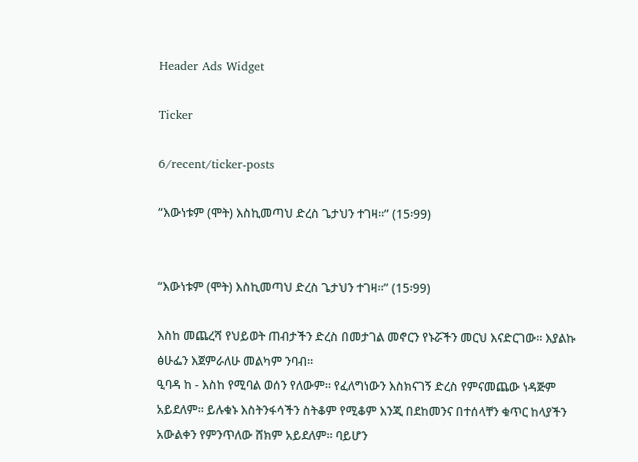Header Ads Widget

Ticker

6/recent/ticker-posts

“እውነቱም (ሞት) እስኪመጣህ ድረስ ጌታህን ተገዛ፡፡” (15፡99)


“እውነቱም (ሞት) እስኪመጣህ ድረስ ጌታህን ተገዛ፡፡” (15፡99)

እስከ መጨረሻ የህይወት ጠብታችን ድረስ በመታገል መኖርን የኑሯችን መርህ እናድርገው። እያልኩ ፅሁፌን እጀምራለሁ መልካም ንባብ።
ዒባዳ ከ - እስከ የሚባል ወሰን የለውም። የፈለግነውን እስክናገኝ ድረስ የምናመጨው ነዳጅም አይደለም። ይሉቁኑ እስትንፋሳችን ስትቆም የሚቆም እንጂ በደከመንና በተሰላቸን ቁጥር ከላያችን አውልቀን የምንጥለው ሸክም አይደለም። ባይሆን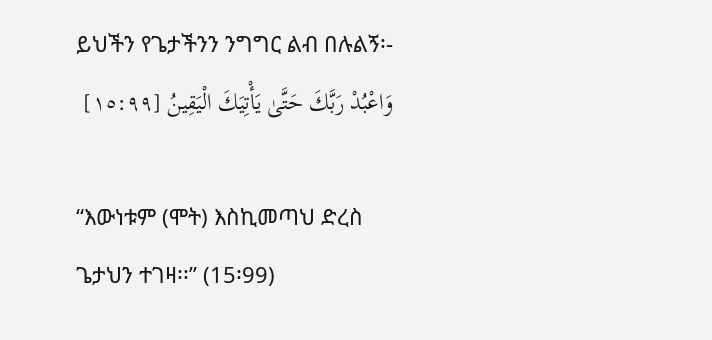ይህችን የጌታችንን ንግግር ልብ በሉልኝ፡-
وَاعْبُدْ رَبَّكَ حَتَّىٰ يَأْتِيَكَ الْيَقِينُ [١٥:٩٩]

“እውነቱም (ሞት) እስኪመጣህ ድረስ ጌታህን ተገዛ፡፡” (15፡99)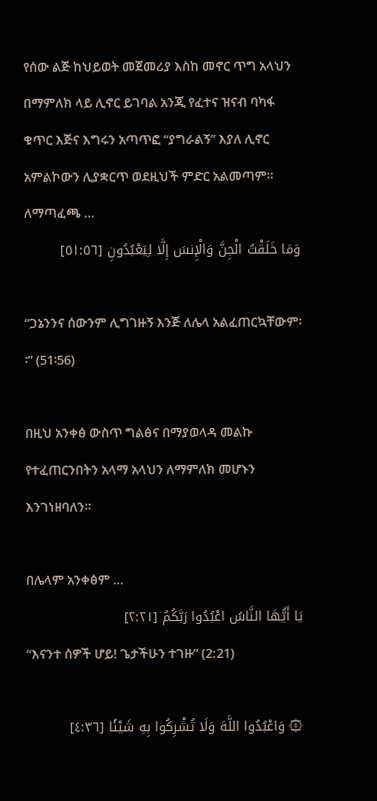የሰው ልጅ ከህይወት መጀመሪያ እስከ መኖር ጥግ አላህን በማምለክ ላይ ሊኖር ይገባል አንጂ የፈተና ዝናብ ባካፋ ቁጥር እጅና እግሩን አጣጥፎ “ያግራልኝ” እያለ ሊኖር አምልኮውን ሊያቋርጥ ወደዚህች ምድር አልመጣም። ለማጣፈጫ …
وَمَا خَلَقْتُ الْجِنَّ وَالْإِنسَ إِلَّا لِيَعْبُدُونِ [٥١:٥٦]

“ጋኔንንና ሰውንም ሊግገዙኝ እንጅ ለሌላ አልፈጠርኳቸውም፡፡” (51፡56)

በዚህ አንቀፅ ውስጥ ግልፅና በማያወላዳ መልኩ የተፈጠርንበትን አላማ አላህን ለማምለክ መሆኑን እንገነዘባለን።

በሌላም አንቀፅም …
يَا أَيُّهَا النَّاسُ اعْبُدُوا رَبَّكُمُ [٢:٢١]
“እናንተ ሰዎች ሆይ! ጌታችሁን ተገዙ” (2:21)

۞ وَاعْبُدُوا اللَّهَ وَلَا تُشْرِكُوا بِهِ شَيْئًا [٤:٣٦]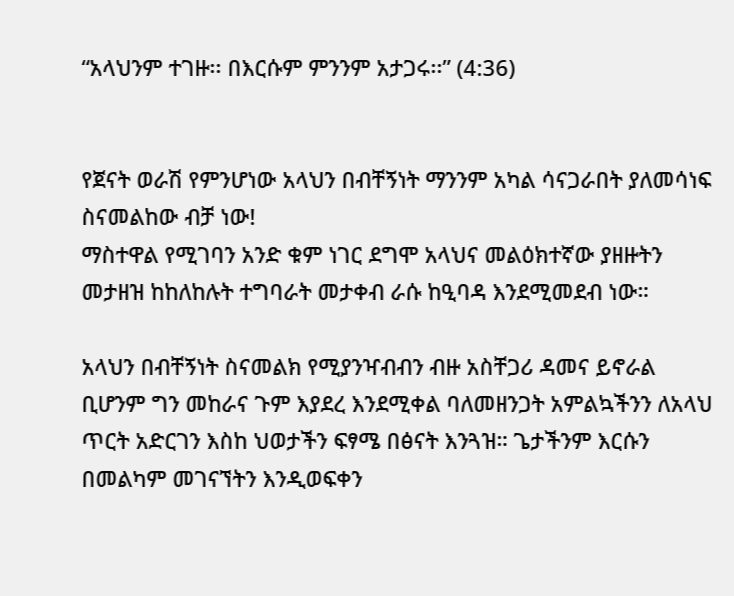“አላህንም ተገዙ፡፡ በእርሱም ምንንም አታጋሩ፡፡” (4:36)


የጀናት ወራሽ የምንሆነው አላህን በብቸኝነት ማንንም አካል ሳናጋራበት ያለመሳነፍ ስናመልከው ብቻ ነው!
ማስተዋል የሚገባን አንድ ቁም ነገር ደግሞ አላህና መልዕክተኛው ያዘዙትን መታዘዝ ከከለከሉት ተግባራት መታቀብ ራሱ ከዒባዳ እንደሚመደብ ነው።

አላህን በብቸኝነት ስናመልክ የሚያንዣብብን ብዙ አስቸጋሪ ዳመና ይኖራል ቢሆንም ግን መከራና ጉም እያደረ እንደሚቀል ባለመዘንጋት አምልኳችንን ለአላህ ጥርት አድርገን እስከ ህወታችን ፍፃሜ በፅናት እንጓዝ። ጌታችንም እርሱን በመልካም መገናኘትን እንዲወፍቀን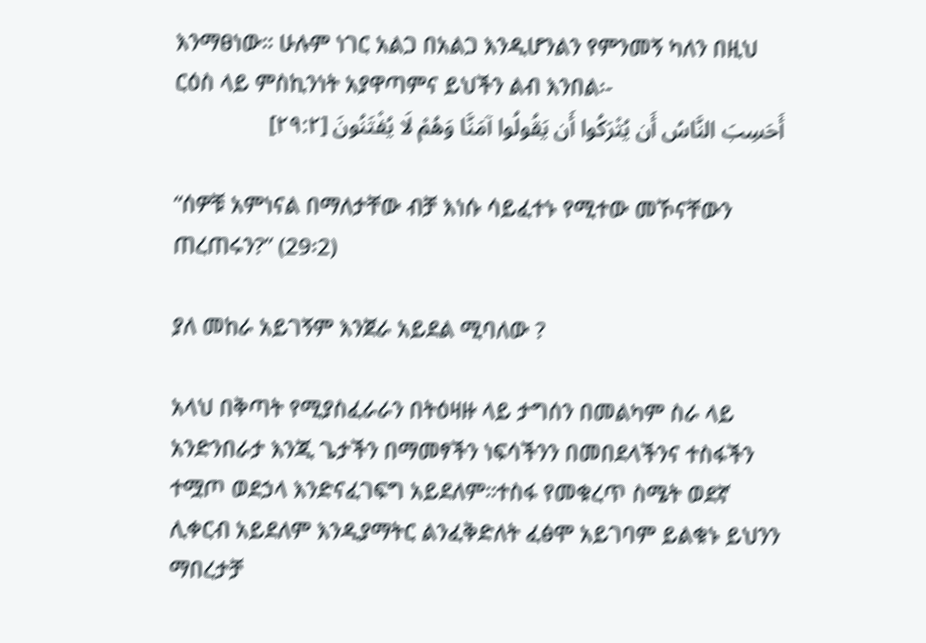እንማፀነው። ሁሉም ነገር አልጋ በአልጋ እንዲሆንልን የምንመኝ ካለን በዚህ ርዕስ ላይ ምስኪንነት አያዋጣምና ይህችን ልብ እንበል፡-
أَحَسِبَ النَّاسُ أَن يُتْرَكُوا أَن يَقُولُوا آمَنَّا وَهُمْ لَا يُفْتَنُونَ [٢٩:٢]

“ሰዎቹ አምነናል በማለታቸው ብቻ እነሱ ሳይፈተኑ የሚተው መኾናቸውን ጠረጠሩን?” (29፡2)

ያለ መከራ አይገኝም እንጀራ አይደል ሚባለው ?

አላህ በቅጣት የሚያስፈራራን በትዕዛዙ ላይ ታግሰን በመልካም ስራ ላይ አንድንበራታ እንጂ ጌታችን በማመፃችን ነፍሳችንን በመበደላችንና ተስፋችን ተሟጦ ወደኃላ እንድናፈገፍግ አይደለም።ተስፋ የመቁረጥ ስሜት ወደኛ ሊቀርብ አይደለም እንዲያማትር ልንፈቅድለት ፈፅሞ አይገባም ይልቁኑ ይህንን ማበረታቻ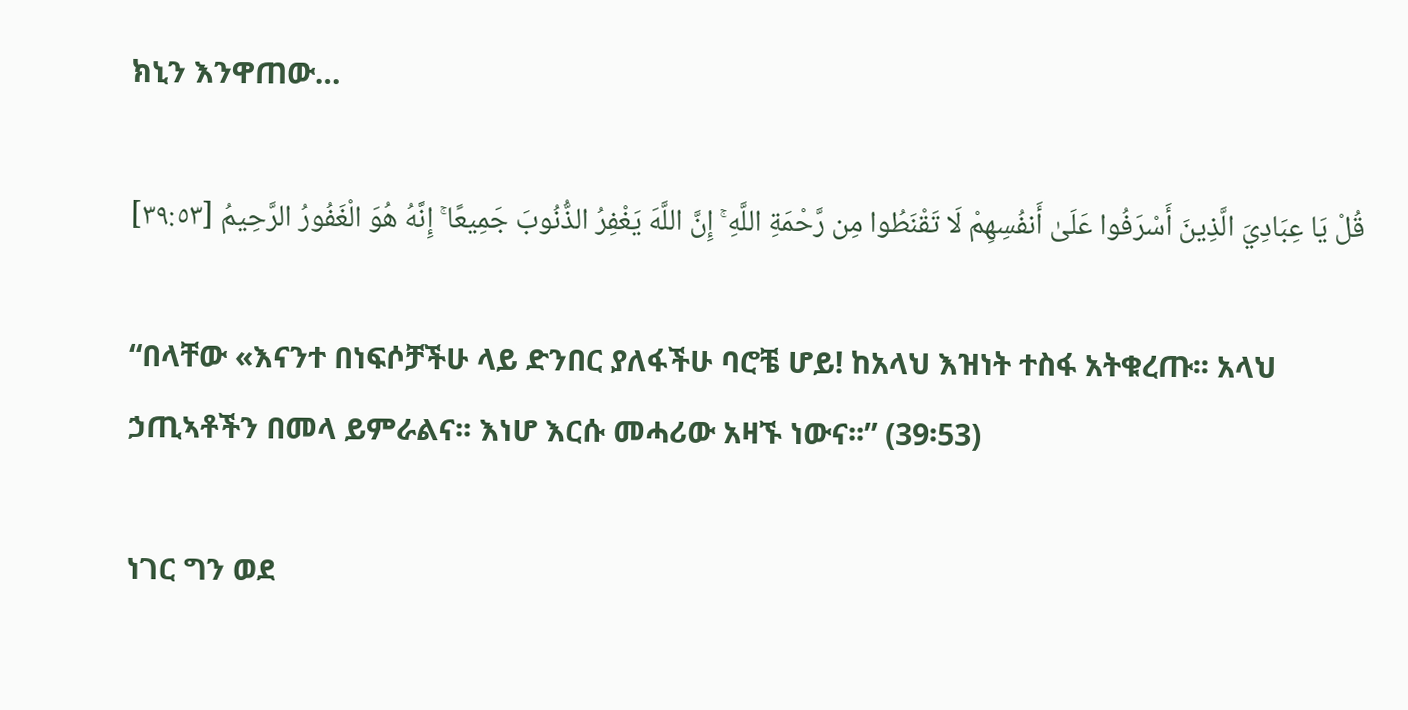ክኒን እንዋጠው…

قُلْ يَا عِبَادِيَ الَّذِينَ أَسْرَفُوا عَلَىٰ أَنفُسِهِمْ لَا تَقْنَطُوا مِن رَّحْمَةِ اللَّهِ ۚ إِنَّ اللَّهَ يَغْفِرُ الذُّنُوبَ جَمِيعًا ۚ إِنَّهُ هُوَ الْغَفُورُ الرَّحِيمُ [٣٩:٥٣]

“በላቸው «እናንተ በነፍሶቻችሁ ላይ ድንበር ያለፋችሁ ባሮቼ ሆይ! ከአላህ እዝነት ተስፋ አትቁረጡ፡፡ አላህ ኃጢኣቶችን በመላ ይምራልና፡፡ እነሆ እርሱ መሓሪው አዛኙ ነውና፡፡” (39፡53)

ነገር ግን ወደ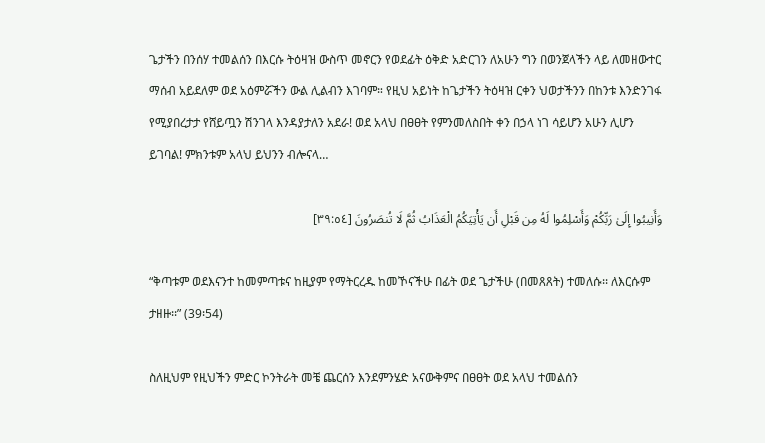ጌታችን በንሰሃ ተመልሰን በእርሱ ትዕዛዝ ውስጥ መኖርን የወደፊት ዕቅድ አድርገን ለአሁን ግን በወንጀላችን ላይ ለመዘውተር ማሰብ አይደለም ወደ አዕምሯችን ውል ሊልብን እገባም። የዚህ አይነት ከጌታችን ትዕዛዝ ርቀን ህወታችንን በከንቱ እንድንገፋ የሚያበረታታ የሸይጧን ሽንገላ እንዳያታለን አደራ! ወደ አላህ በፀፀት የምንመለስበት ቀን በኃላ ነገ ሳይሆን አሁን ሊሆን ይገባል! ምክንቱም አላህ ይህንን ብሎናላ…

وَأَنِيبُوا إِلَىٰ رَبِّكُمْ وَأَسْلِمُوا لَهُ مِن قَبْلِ أَن يَأْتِيَكُمُ الْعَذَابُ ثُمَّ لَا تُنصَرُونَ [٣٩:٥٤]

“ቅጣቱም ወደእናንተ ከመምጣቱና ከዚያም የማትርረዱ ከመኾናችሁ በፊት ወደ ጌታችሁ (በመጸጸት) ተመለሱ፡፡ ለእርሱም ታዘዙ፡፡” (39፡54)

ስለዚህም የዚህችን ምድር ኮንትራት መቼ ጨርሰን እንደምንሄድ አናውቅምና በፀፀት ወደ አላህ ተመልሰን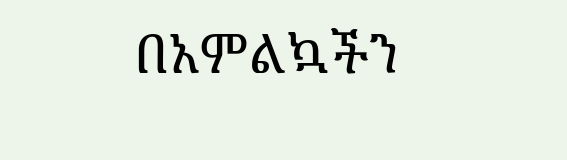በአምልኳችን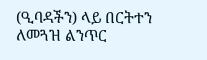(ዒባዳችን) ላይ በርትተን ለመጓዝ ልንጥር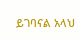ይገባናል አላህ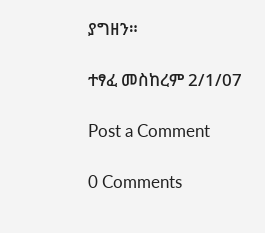ያግዘን።

ተፃፈ መስከረም 2/1/07

Post a Comment

0 Comments